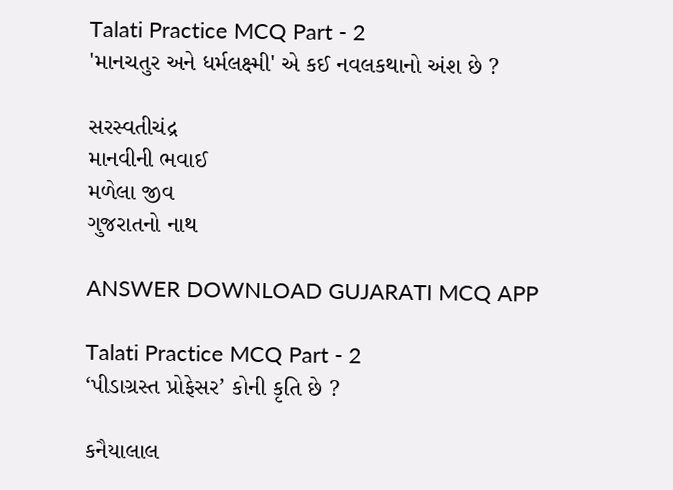Talati Practice MCQ Part - 2
'માનચતુર અને ધર્મલક્ષ્મી' એ કઈ નવલકથાનો અંશ છે ?

સરસ્વતીચંદ્ર
માનવીની ભવાઈ
મળેલા જીવ
ગુજરાતનો નાથ

ANSWER DOWNLOAD GUJARATI MCQ APP

Talati Practice MCQ Part - 2
‘પીડાગ્રસ્ત પ્રોફેસર’ કોની કૃતિ છે ?

કનૈયાલાલ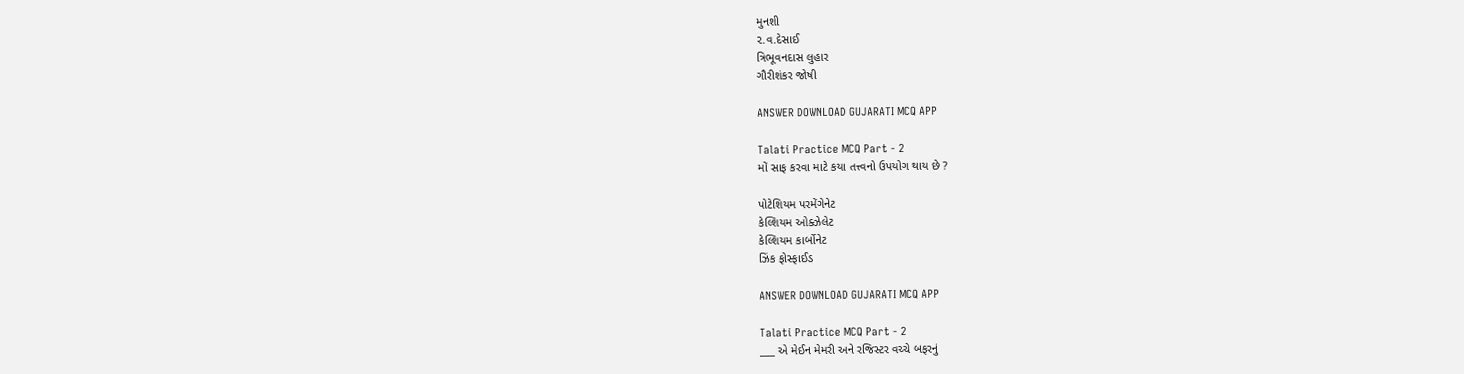મુનશી
૨.વ.દેસાઈ
ત્રિભૂવનદાસ લુહાર
ગૌરીશંકર જોષી

ANSWER DOWNLOAD GUJARATI MCQ APP

Talati Practice MCQ Part - 2
મોં સાફ કરવા માટે કયા તત્ત્વનો ઉપયોગ થાય છે ?

પોટેશિયમ પરમેંગેનેટ
કેલ્શિયમ ઓક્ઝેલેટ
કેલ્શિયમ કાર્બોનેટ
ઝિંક ફોસ્ફાઈડ

ANSWER DOWNLOAD GUJARATI MCQ APP

Talati Practice MCQ Part - 2
___ એ મેઈન મેમરી અને રજિસ્ટર વચ્ચે બફરનું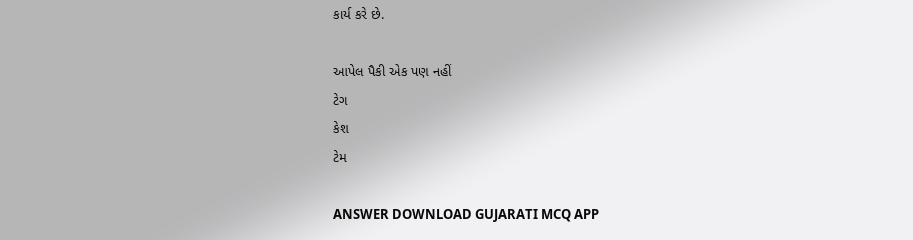કાર્ય કરે છે.

આપેલ પૈકી એક પણ નહીં
ટેગ
કેશ
ટેમ

ANSWER DOWNLOAD GUJARATI MCQ APP